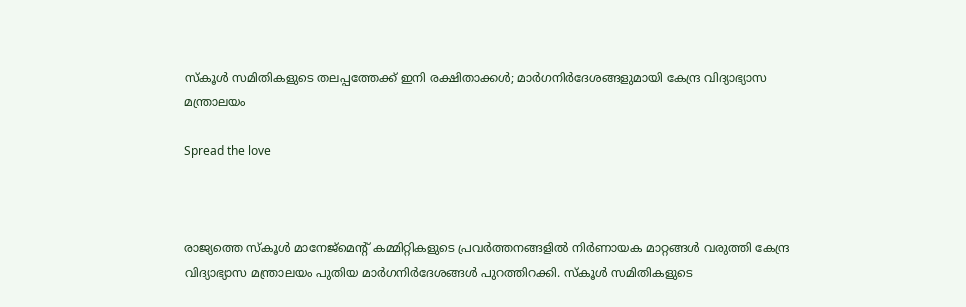സ്കൂൾ സമിതികളുടെ തലപ്പത്തേക്ക് ഇനി രക്ഷിതാക്കൾ; മാർഗനിർദേശങ്ങളുമായി കേന്ദ്ര വിദ്യാഭ്യാസ മന്ത്രാലയം

Spread the love



രാജ്യത്തെ സ്കൂൾ മാനേജ്‌മെന്റ് കമ്മിറ്റികളുടെ പ്രവർത്തനങ്ങളിൽ നിർണായക മാറ്റങ്ങൾ വരുത്തി കേന്ദ്ര വിദ്യാഭ്യാസ മന്ത്രാലയം പുതിയ മാർഗനിർദേശങ്ങൾ പുറത്തിറക്കി. സ്കൂൾ സമിതികളുടെ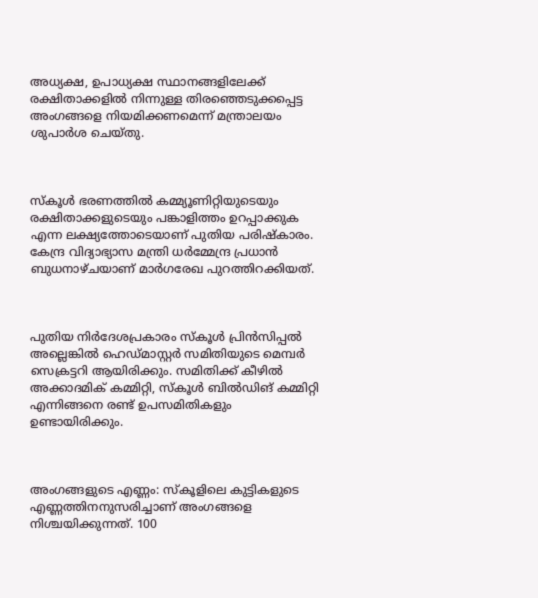അധ്യക്ഷ, ഉപാധ്യക്ഷ സ്ഥാനങ്ങളിലേക്ക് രക്ഷിതാക്കളിൽ നിന്നുള്ള തിരഞ്ഞെടുക്കപ്പെട്ട അംഗങ്ങളെ നിയമിക്കണമെന്ന് മന്ത്രാലയം ശുപാർശ ചെയ്തു.



സ്കൂൾ ഭരണത്തിൽ കമ്മ്യൂണിറ്റിയുടെയും രക്ഷിതാക്കളുടെയും പങ്കാളിത്തം ഉറപ്പാക്കുക എന്ന ലക്ഷ്യത്തോടെയാണ് പുതിയ പരിഷ്കാരം. കേന്ദ്ര വിദ്യാഭ്യാസ മന്ത്രി ധർമ്മേന്ദ്ര പ്രധാൻ ബുധനാഴ്ചയാണ് മാർഗരേഖ പുറത്തിറക്കിയത്.



പുതിയ നിർദേശപ്രകാരം സ്കൂൾ പ്രിൻസിപ്പൽ അല്ലെങ്കിൽ ഹെഡ്മാസ്റ്റർ സമിതിയുടെ മെമ്പർ സെക്രട്ടറി ആയിരിക്കും. സമിതിക്ക് കീഴിൽ അക്കാദമിക് കമ്മിറ്റി, സ്കൂൾ ബിൽഡിങ് കമ്മിറ്റി എന്നിങ്ങനെ രണ്ട് ഉപസമിതികളും ഉണ്ടായിരിക്കും.



അംഗങ്ങളുടെ എണ്ണം: സ്കൂളിലെ കുട്ടികളുടെ എണ്ണത്തിനനുസരിച്ചാണ് അംഗങ്ങളെ നിശ്ചയിക്കുന്നത്. 100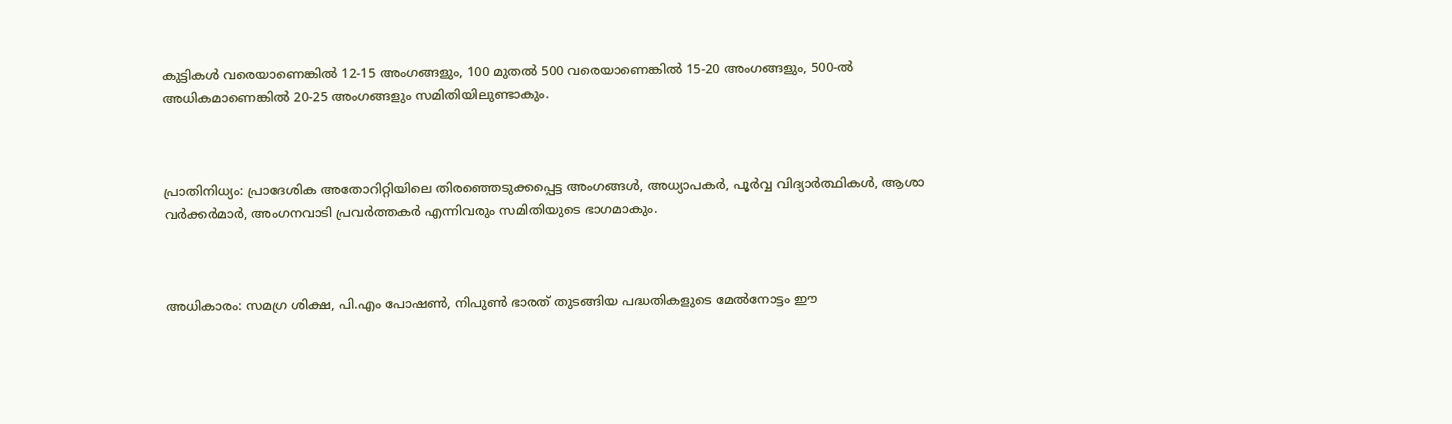കുട്ടികൾ വരെയാണെങ്കിൽ 12-15 അംഗങ്ങളും, 100 മുതൽ 500 വരെയാണെങ്കിൽ 15-20 അംഗങ്ങളും, 500-ൽ അധികമാണെങ്കിൽ 20-25 അംഗങ്ങളും സമിതിയിലുണ്ടാകും.



പ്രാതിനിധ്യം: പ്രാദേശിക അതോറിറ്റിയിലെ തിരഞ്ഞെടുക്കപ്പെട്ട അംഗങ്ങൾ, അധ്യാപകർ, പൂർവ്വ വിദ്യാർത്ഥികൾ, ആശാ വർക്കർമാർ, അംഗനവാടി പ്രവർത്തകർ എന്നിവരും സമിതിയുടെ ഭാഗമാകും.



അധികാരം: സമഗ്ര ശിക്ഷ, പി.എം പോഷൺ, നിപുൺ ഭാരത് തുടങ്ങിയ പദ്ധതികളുടെ മേൽനോട്ടം ഈ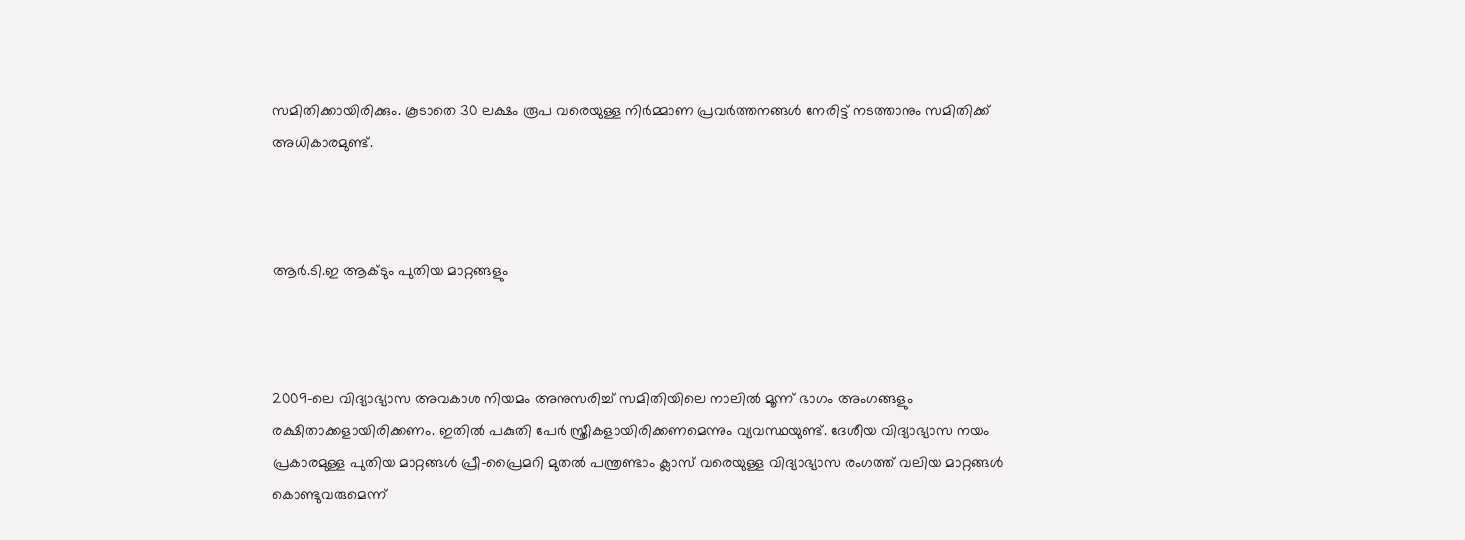സമിതിക്കായിരിക്കും. കൂടാതെ 30 ലക്ഷം രൂപ വരെയുള്ള നിർമ്മാണ പ്രവർത്തനങ്ങൾ നേരിട്ട് നടത്താനും സമിതിക്ക് അധികാരമുണ്ട്.



ആർ.ടി.ഇ ആക്ടും പുതിയ മാറ്റങ്ങളും



2009-ലെ വിദ്യാഭ്യാസ അവകാശ നിയമം അനുസരിച്ച് സമിതിയിലെ നാലിൽ മൂന്ന് ഭാഗം അംഗങ്ങളും രക്ഷിതാക്കളായിരിക്കണം. ഇതിൽ പകുതി പേർ സ്ത്രീകളായിരിക്കണമെന്നും വ്യവസ്ഥയുണ്ട്. ദേശീയ വിദ്യാഭ്യാസ നയം പ്രകാരമുള്ള പുതിയ മാറ്റങ്ങൾ പ്രീ-പ്രൈമറി മുതൽ പന്ത്രണ്ടാം ക്ലാസ് വരെയുള്ള വിദ്യാഭ്യാസ രംഗത്ത് വലിയ മാറ്റങ്ങൾ കൊണ്ടുവരുമെന്ന്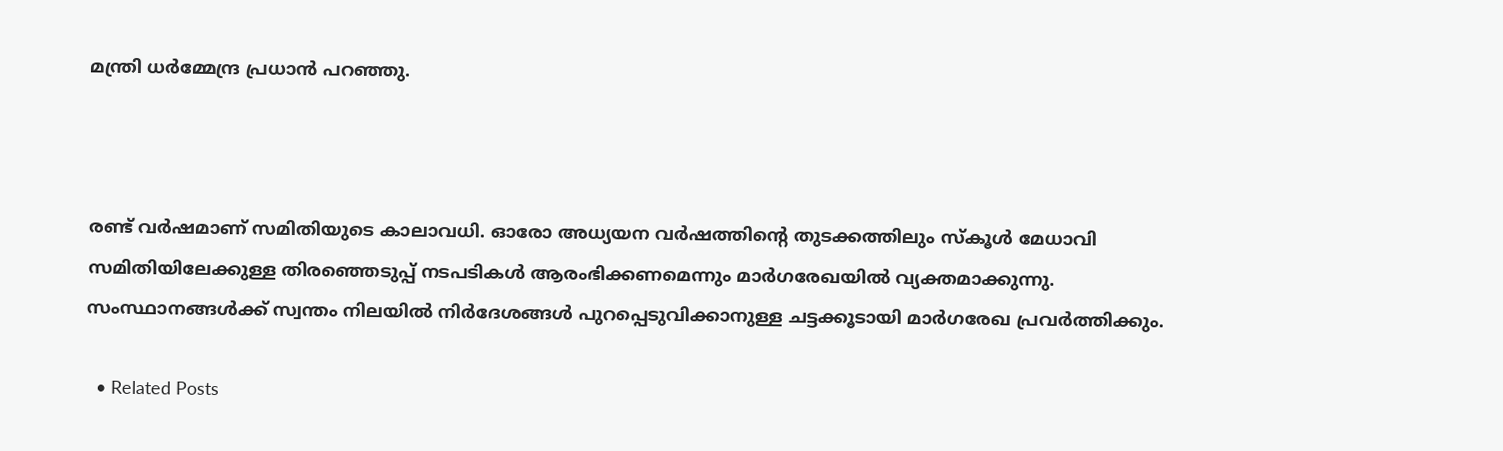മന്ത്രി ധർമ്മേന്ദ്ര പ്രധാൻ പറഞ്ഞു.



രണ്ട് വർഷമാണ് സമിതിയുടെ കാലാവധി. ഓരോ അധ്യയന വർഷത്തിന്റെ തുടക്കത്തിലും സ്കൂൾ മേധാവി സമിതിയിലേക്കുള്ള തിരഞ്ഞെടുപ്പ് നടപടികൾ ആരംഭിക്കണമെന്നും മാർഗരേഖയിൽ വ്യക്തമാക്കുന്നു. സംസ്ഥാനങ്ങൾക്ക് സ്വന്തം നിലയിൽ നിർദേശങ്ങൾ പുറപ്പെടുവിക്കാനുള്ള ചട്ടക്കൂടായി മാർഗരേഖ പ്രവർത്തിക്കും.

  • Related Posts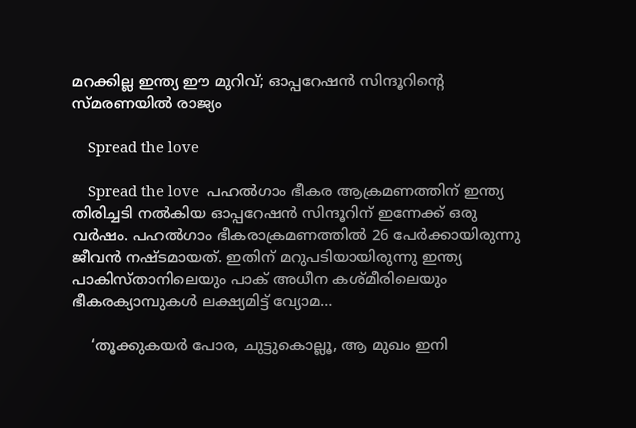മറക്കില്ല ഇന്ത്യ ഈ മുറിവ്; ഓപ്പറേഷൻ സിന്ദൂറിന്റെ സ്മരണയിൽ രാജ്യം

    Spread the love

    Spread the love  പഹൽഗാം ഭീകര ആക്രമണത്തിന് ഇന്ത്യ തിരിച്ചടി നൽകിയ ഓപ്പറേഷൻ സിന്ദൂറിന് ഇന്നേക്ക് ഒരു വർഷം. പഹൽഗാം ഭീകരാക്രമണത്തിൽ 26 പേർക്കായിരുന്നു ജീവൻ നഷ്ടമായത്. ഇതിന് മറുപടിയായിരുന്നു ഇന്ത്യ പാകിസ്താനിലെയും പാക് അധീന കശ്മീരിലെയും ഭീകരക്യാമ്പുകൾ ലക്ഷ്യമിട്ട് വ്യോമ…

    ‘തൂക്കുകയർ പോര, ചുട്ടുകൊല്ലൂ, ആ മുഖം ഇനി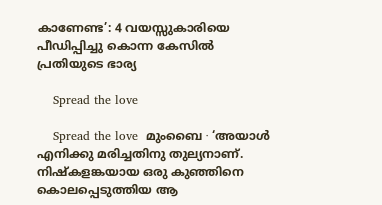കാണേണ്ട’: 4 വയസ്സുകാരിയെ പീഡിപ്പിച്ചു കൊന്ന കേസിൽ പ്രതിയുടെ ഭാര്യ

    Spread the love

    Spread the love  മുംബൈ ∙ ‘അയാൾ എനിക്കു മരിച്ചതിനു തുല്യനാണ്. നിഷ്കളങ്കയായ ഒരു കുഞ്ഞിനെ കൊലപ്പെടുത്തിയ ആ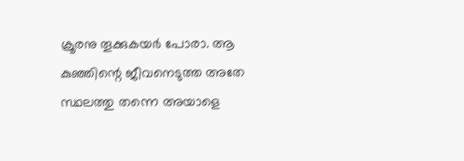ക്രൂരനു തൂക്കുകയർ പോരാ. ആ കുഞ്ഞിന്റെ ജീവനെടുത്ത അതേ സ്ഥലത്തു തന്നെ അയാളെ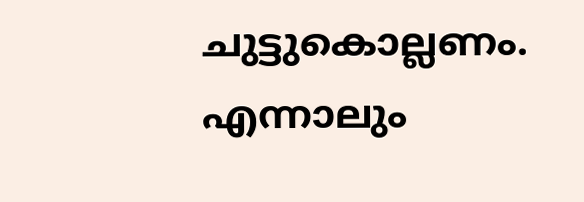ചുട്ടുകൊല്ലണം. എന്നാലും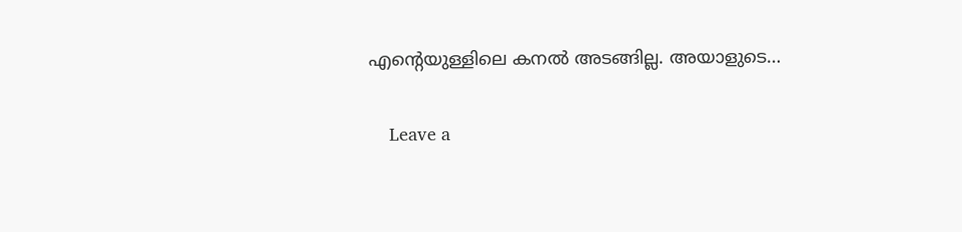എന്റെയുള്ളിലെ കനൽ അടങ്ങില്ല. അയാളുടെ…

    Leave a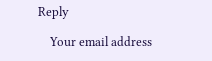Reply

    Your email address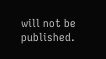will not be published.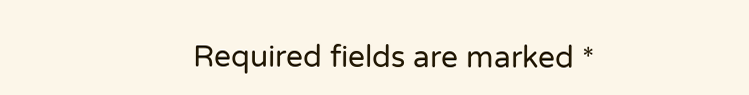Required fields are marked *